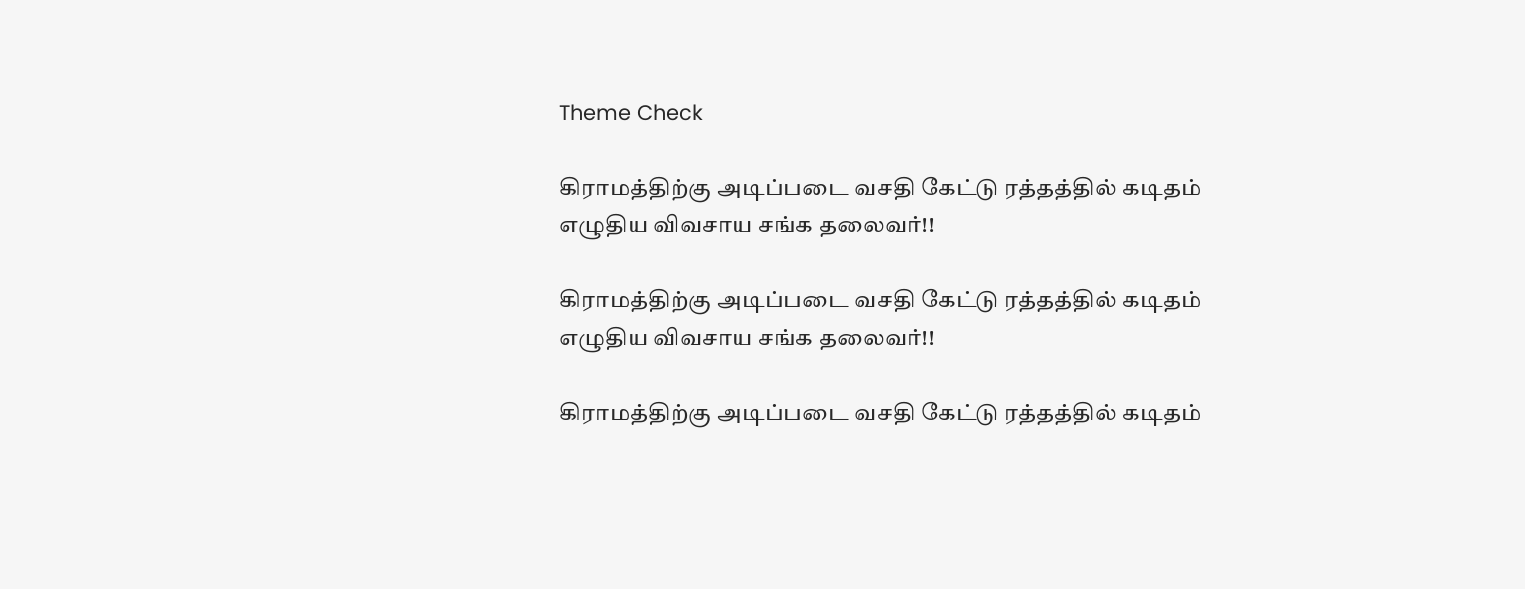Theme Check

கிராமத்திற்கு அடிப்படை வசதி கேட்டு ரத்தத்தில் கடிதம் எழுதிய விவசாய சங்க தலைவர்!!

கிராமத்திற்கு அடிப்படை வசதி கேட்டு ரத்தத்தில் கடிதம் எழுதிய விவசாய சங்க தலைவர்!!

கிராமத்திற்கு அடிப்படை வசதி கேட்டு ரத்தத்தில் கடிதம்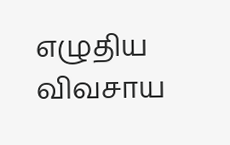எழுதிய விவசாய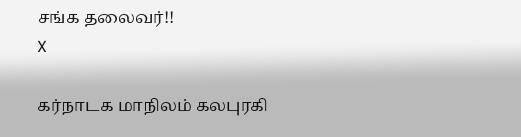சங்க தலைவர்!!
X

கர்நாடக மாநிலம் கலபுரகி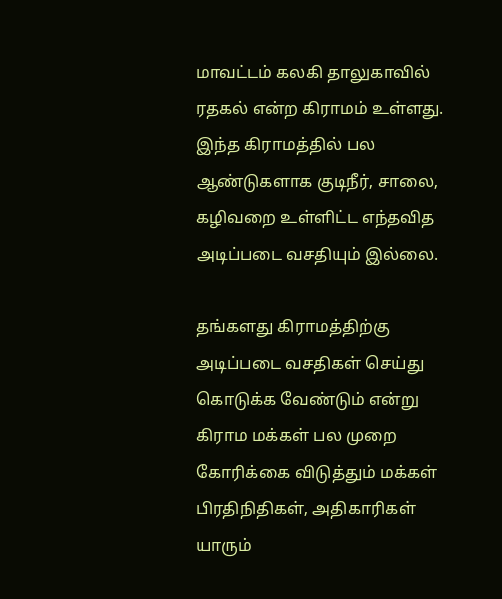மாவட்டம் கலகி தாலுகாவில் ரதகல் என்ற கிராமம் உள்ளது. இந்த கிராமத்தில் பல ஆண்டுகளாக குடிநீர், சாலை, கழிவறை உள்ளிட்ட எந்தவித அடிப்படை வசதியும் இல்லை.

தங்களது கிராமத்திற்கு அடிப்படை வசதிகள் செய்து கொடுக்க வேண்டும் என்று கிராம மக்கள் பல முறை கோரிக்கை விடுத்தும் மக்கள் பிரதிநிதிகள், அதிகாரிகள் யாரும்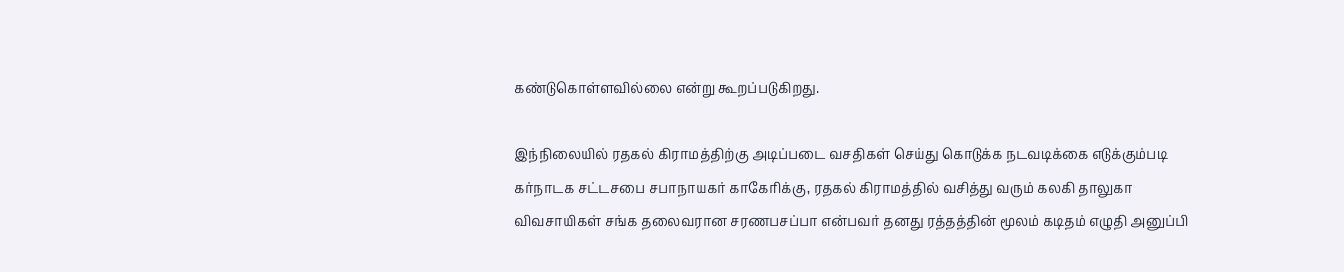கண்டுகொள்ளவில்லை என்று கூறப்படுகிறது.

இந்நிலையில் ரதகல் கிராமத்திற்கு அடிப்படை வசதிகள் செய்து கொடுக்க நடவடிக்கை எடுக்கும்படி கர்நாடக சட்டசபை சபாநாயகர் காகேரிக்கு, ரதகல் கிராமத்தில் வசித்து வரும் கலகி தாலுகா விவசாயிகள் சங்க தலைவரான சரணபசப்பா என்பவர் தனது ரத்தத்தின் மூலம் கடிதம் எழுதி அனுப்பி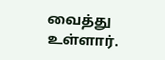வைத்து உள்ளார்.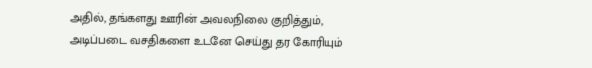அதில், தங்களது ஊரின் அவலநிலை குறித்தும், அடிப்படை வசதிகளை உடனே செய்து தர கோரியும்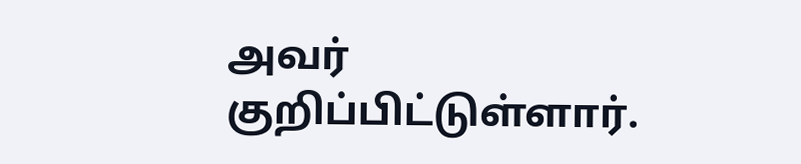அவர் குறிப்பிட்டுள்ளார்.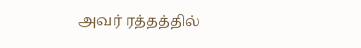அவர் ரத்தத்தில்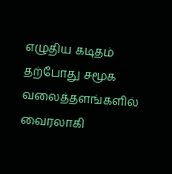எழுதிய கடிதம் தற்போது சமூக வலைத்தளங்களில் வைரலாகி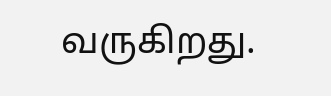வருகிறது.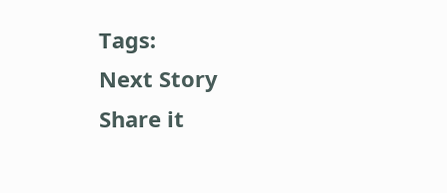Tags:
Next Story
Share it